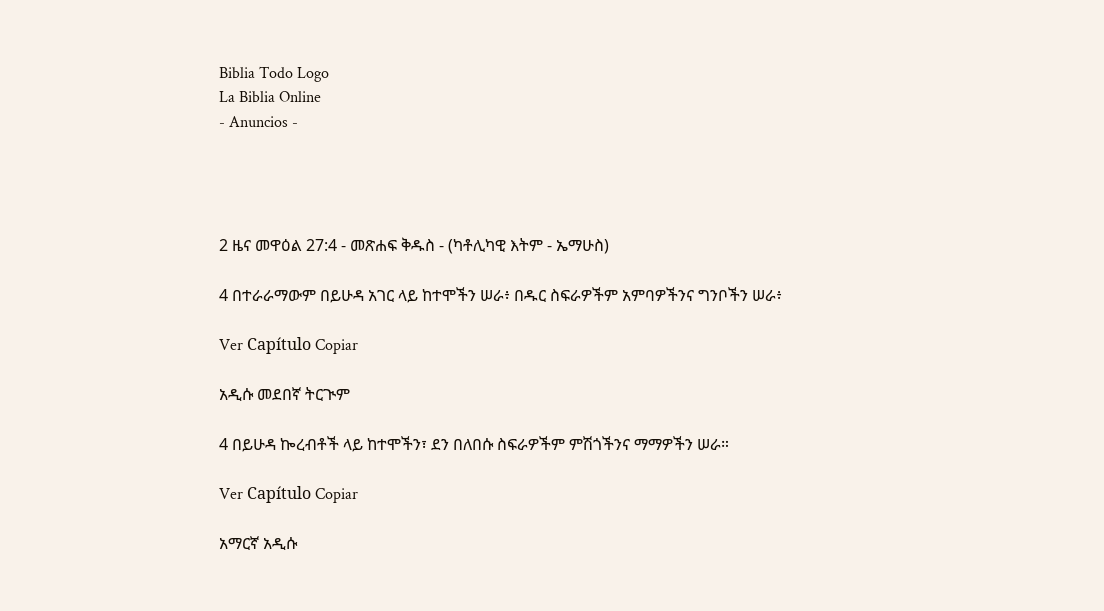Biblia Todo Logo
La Biblia Online
- Anuncios -




2 ዜና መዋዕል 27:4 - መጽሐፍ ቅዱስ - (ካቶሊካዊ እትም - ኤማሁስ)

4 በተራራማውም በይሁዳ አገር ላይ ከተሞችን ሠራ፥ በዱር ስፍራዎችም አምባዎችንና ግንቦችን ሠራ፥

Ver Capítulo Copiar

አዲሱ መደበኛ ትርጒም

4 በይሁዳ ኰረብቶች ላይ ከተሞችን፣ ደን በለበሱ ስፍራዎችም ምሽጎችንና ማማዎችን ሠራ።

Ver Capítulo Copiar

አማርኛ አዲሱ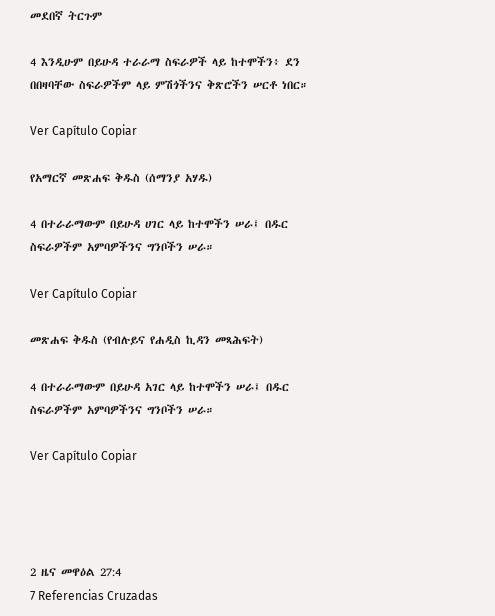መደበኛ ትርጉም

4 እንዲሁም በይሁዳ ተራራማ ስፍራዎች ላይ ከተሞችን፥ ደን በበዛባቸው ስፍራዎችም ላይ ምሽጎችንና ቅጽሮችን ሠርቶ ነበር።

Ver Capítulo Copiar

የአማርኛ መጽሐፍ ቅዱስ (ሰማንያ አሃዱ)

4 በተራራማውም በይሁዳ ሀገር ላይ ከተሞችን ሠራ፤ በዱር ስፍራዎችም አምባዎችንና ግንቦችን ሠራ።

Ver Capítulo Copiar

መጽሐፍ ቅዱስ (የብሉይና የሐዲስ ኪዳን መጻሕፍት)

4 በተራራማውም በይሁዳ አገር ላይ ከተሞችን ሠራ፤ በዱር ስፍራዎችም አምባዎችንና ግንቦችን ሠራ።

Ver Capítulo Copiar




2 ዜና መዋዕል 27:4
7 Referencias Cruzadas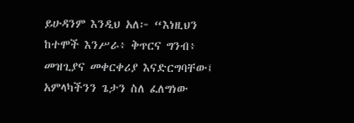ይሁዳንም እንዲህ አለ፦ “እነዚህን ከተሞች እንሥራ፥ ቅጥርና ግንብ፥ መዝጊያና መቀርቀሪያ እናድርግባቸው፤ አምላካችንን ጌታን ስለ ፈለግነው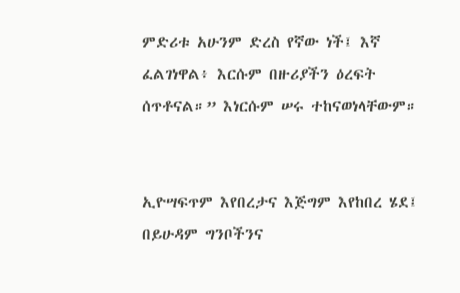ምድሪቱ አሁንም ድረስ የኛው ነች፤ እኛ ፈልገነዋል፥ እርሱም በዙሪያችን ዕረፍት ሰጥቶናል።” እነርሱም ሠሩ ተከናወነላቸውም።


ኢዮሣፍጥም እየበረታና እጅግም እየከበረ ሄደ፤ በይሁዳም ግንቦችንና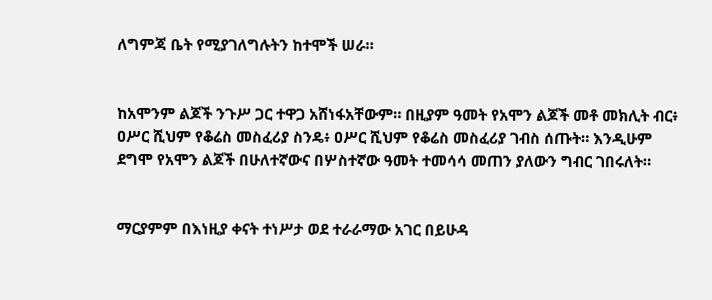ለግምጃ ቤት የሚያገለግሉትን ከተሞች ሠራ።


ከአሞንም ልጆች ንጉሥ ጋር ተዋጋ አሸነፋአቸውም። በዚያም ዓመት የአሞን ልጆች መቶ መክሊት ብር፥ ዐሥር ሺህም የቆሬስ መስፈሪያ ስንዴ፥ ዐሥር ሺህም የቆሬስ መስፈሪያ ገብስ ሰጡት። እንዲሁም ደግሞ የአሞን ልጆች በሁለተኛውና በሦስተኛው ዓመት ተመሳሳ መጠን ያለውን ግብር ገበሩለት።


ማርያምም በእነዚያ ቀናት ተነሥታ ወደ ተራራማው አገር በይሁዳ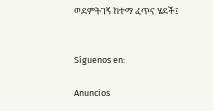ወደምትገኝ ከተማ ፈጥና ሄደች፤


Síguenos en:

Anuncios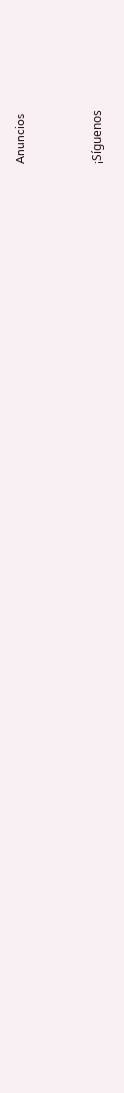Anuncios


¡Síguenos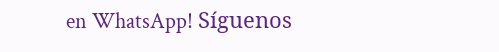en WhatsApp! Síguenos